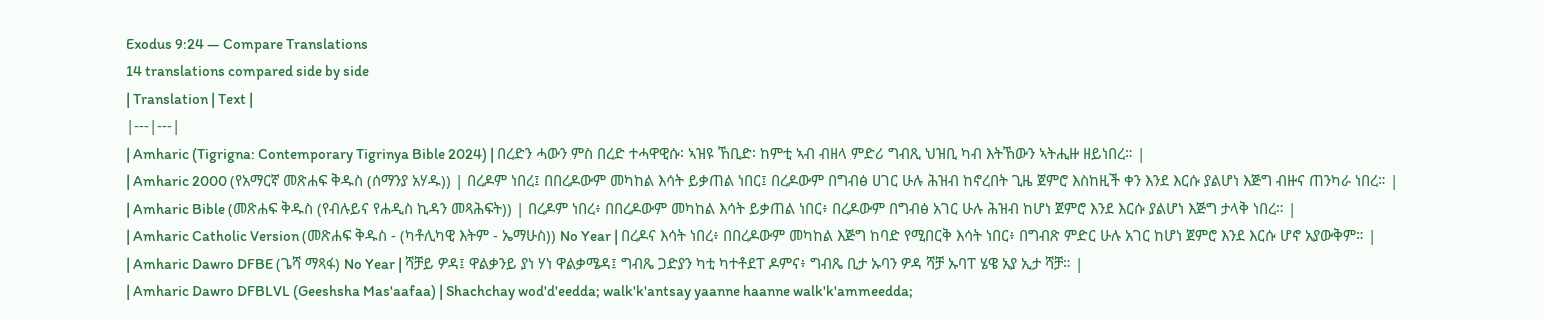Exodus 9:24 — Compare Translations
14 translations compared side by side
| Translation | Text |
|---|---|
| Amharic (Tigrigna: Contemporary Tigrinya Bible 2024) | በረድን ሓውን ምስ በረድ ተሓዋዊሱ፡ ኣዝዩ ኸቢድ፡ ከምቲ ኣብ ብዘላ ምድሪ ግብጺ ህዝቢ ካብ እትኸውን ኣትሒዙ ዘይነበረ። |
| Amharic 2000 (የአማርኛ መጽሐፍ ቅዱስ (ሰማንያ አሃዱ)) | በረዶም ነበረ፤ በበረዶውም መካከል እሳት ይቃጠል ነበር፤ በረዶውም በግብፅ ሀገር ሁሉ ሕዝብ ከኖረበት ጊዜ ጀምሮ እስከዚች ቀን እንደ እርሱ ያልሆነ እጅግ ብዙና ጠንካራ ነበረ። |
| Amharic Bible (መጽሐፍ ቅዱስ (የብሉይና የሐዲስ ኪዳን መጻሕፍት)) | በረዶም ነበረ፥ በበረዶውም መካከል እሳት ይቃጠል ነበር፥ በረዶውም በግብፅ አገር ሁሉ ሕዝብ ከሆነ ጀምሮ እንደ እርሱ ያልሆነ እጅግ ታላቅ ነበረ። |
| Amharic Catholic Version (መጽሐፍ ቅዱስ - (ካቶሊካዊ እትም - ኤማሁስ)) No Year | በረዶና እሳት ነበረ፥ በበረዶውም መካከል እጅግ ከባድ የሚበርቅ እሳት ነበር፥ በግብጽ ምድር ሁሉ አገር ከሆነ ጀምሮ እንደ እርሱ ሆኖ አያውቅም። |
| Amharic Dawro DFBE (ጌሻ ማጻፋ) No Year | ሻቻይ ዎዳ፤ ዋልቃንይ ያነ ሃነ ዋልቃሜዳ፤ ግብጼ ጋድያን ካቲ ካተቶደፐ ዶምና፥ ግብጼ ቢታ ኡባን ዎዳ ሻቻ ኡባፐ ሄዌ አያ ኢታ ሻቻ። |
| Amharic Dawro DFBLVL (Geeshsha Mas'aafaa) | Shachchay wod'd'eedda; walk'k'antsay yaanne haanne walk'k'ammeedda;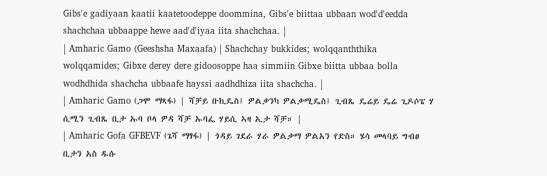Gibs'e gadiyaan kaatii kaatetoodeppe doommina, Gibs'e biittaa ubbaan wod'd'eedda shachchaa ubbaappe hewe aad'd'iyaa iita shachchaa. |
| Amharic Gamo (Geeshsha Maxaafa) | Shachchay bukkides; wolqqanththika wolqqamides; Gibxe derey dere gidoosoppe haa simmiin Gibxe biitta ubbaa bolla wodhdhida shachcha ubbaafe hayssi aadhdhiza iita shachcha. |
| Amharic Gamo (ጋሞ ማጻፋ) | ሻቻይ ቡኪዴስ፤ ዎልቃንካ ዎልቃሚዴስ፤ ጊብጼ ዴሬይ ዴሬ ጊዶሶፔ ሃ ሲሚን ጊብጼ ቢታ ኡባ ቦላ ዎዳ ሻቻ ኡባፌ ሃይሲ ኣዛ ኢታ ሻቻ። |
| Amharic Gofa GFBEVF (ጌሻ ማፃፋ) | ጎዳይ ገደራ ሃራ ዎልቃማ ዎልአን የድስ። ሄሳ መላባይ ግብፀ ቢታን አስ ዱሱ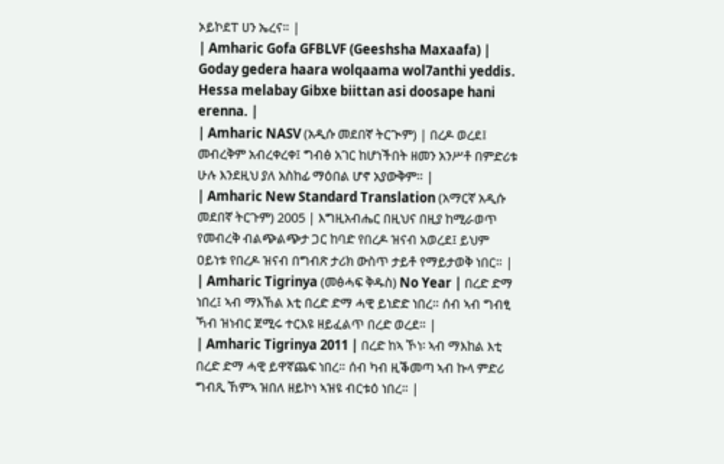ኦይኮደፐ ሀን ኤረና። |
| Amharic Gofa GFBLVF (Geeshsha Maxaafa) | Goday gedera haara wolqaama wol7anthi yeddis. Hessa melabay Gibxe biittan asi doosape hani erenna. |
| Amharic NASV (አዲሱ መደበኛ ትርጒም) | በረዶ ወረደ፤ መብረቅም አብረቀረቀ፤ ግብፅ አገር ከሆነችበት ዘመን አንሥቶ በምድሪቱ ሁሉ እንደዚህ ያለ አስከፊ ማዕበል ሆኖ አያውቅም። |
| Amharic New Standard Translation (አማርኛ አዲሱ መደበኛ ትርጉም) 2005 | እግዚአብሔር በዚህና በዚያ ከሚራወጥ የመብረቅ ብልጭልጭታ ጋር ከባድ የበረዶ ዝናብ አወረደ፤ ይህም ዐይነቱ የበረዶ ዝናብ በግብጽ ታሪክ ውስጥ ታይቶ የማይታወቅ ነበር። |
| Amharic Tigrinya (መፅሓፍ ቅዱስ) No Year | በረድ ድማ ነበረ፤ ኣብ ማእኸል እቲ በረድ ድማ ሓዊ ይነድድ ነበረ። ሰብ ኣብ ግብፂ ኻብ ዝነብር ጀሚሩ ተርእዩ ዘይፈልጥ በረድ ወረደ። |
| Amharic Tigrinya 2011 | በረድ ከኣ ኾነ፡ ኣብ ማእከል እቲ በረድ ድማ ሓዊ ይዋኛጨፍ ነበረ። ሰብ ካብ ዚቕመጣ ኣብ ኩላ ምድሪ ግብጺ ኸምኣ ዝበለ ዘይኮነ ኣዝዩ ብርቱዕ ነበረ። |